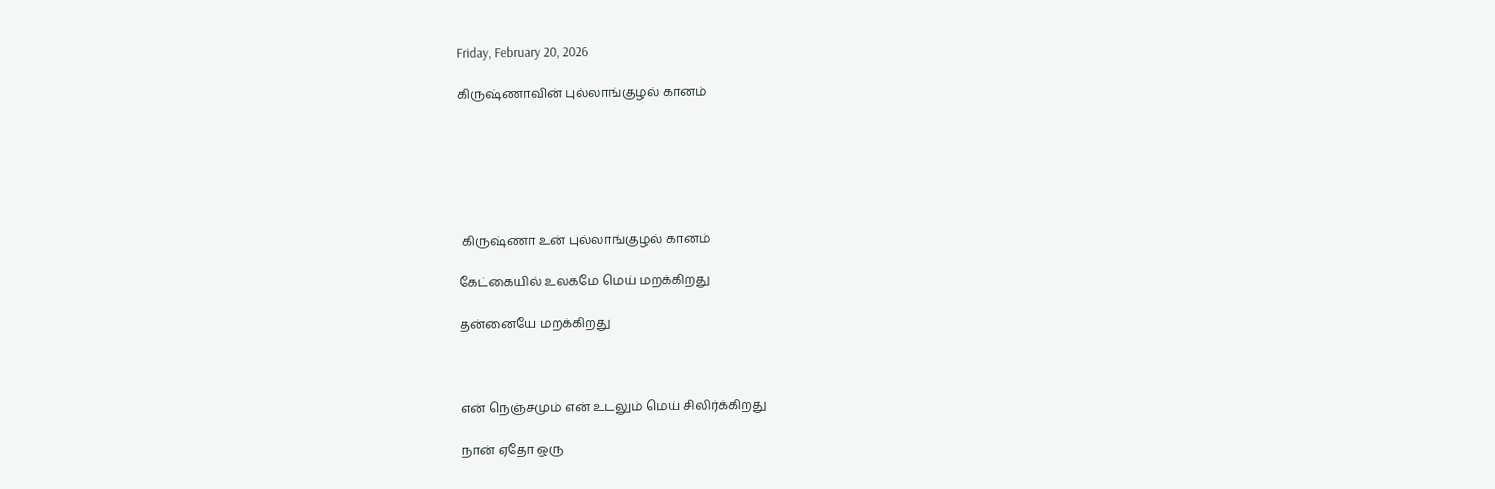Friday, February 20, 2026

கிருஷ்ணாவின் புல்லாங்குழல் கானம்






 கிருஷ்ணா உன் புல்லாங்குழல் கானம்

கேட்கையில் உலகமே மெய் மறக்கிறது

தன்னையே மறக்கிறது



என் நெஞ்சமும் என் உடலும் மெய் சிலிர்க்கிறது

நான் ஏதோ ஒரு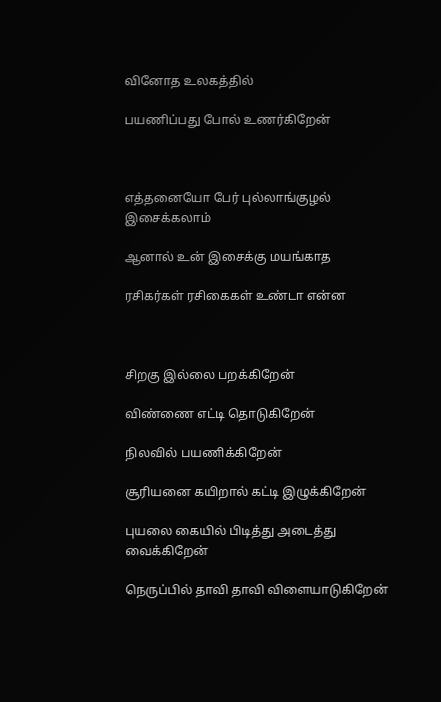வினோத உலகத்தில்

பயணிப்பது போல் உணர்கிறேன்



எத்தனையோ பேர் புல்லாங்குழல் இசைக்கலாம்

ஆனால் உன் இசைக்கு மயங்காத

ரசிகர்கள் ரசிகைகள் உண்டா என்ன



சிறகு இல்லை பறக்கிறேன்

விண்ணை எட்டி தொடுகிறேன்

நிலவில் பயணிக்கிறேன்

சூரியனை கயிறால் கட்டி இழுக்கிறேன்

புயலை கையில் பிடித்து அடைத்து வைக்கிறேன்

நெருப்பில் தாவி தாவி விளையாடுகிறேன்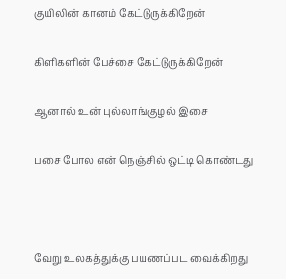குயிலின் கானம் கேட்டுருக்கிறேன்

கிளிகளின் பேச்சை கேட்டுருக்கிறேன்

ஆனால் உன் புல்லாங்குழல் இசை

பசை போல என் நெஞ்சில் ஒட்டி கொண்டது



வேறு உலகத்துக்கு பயணப்பட வைக்கிறது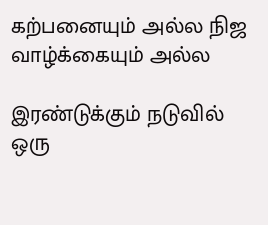கற்பனையும் அல்ல நிஜ வாழ்க்கையும் அல்ல

இரண்டுக்கும் நடுவில் ஒரு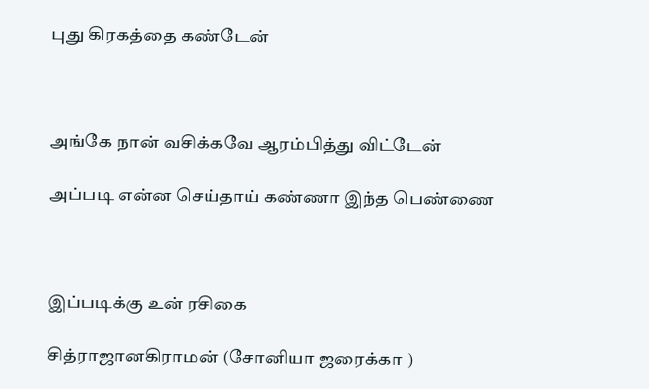புது கிரகத்தை கண்டேன்



அங்கே நான் வசிக்கவே ஆரம்பித்து விட்டேன்

அப்படி என்ன செய்தாய் கண்ணா இந்த பெண்ணை



இப்படிக்கு உன் ரசிகை

சித்ராஜானகிராமன் (சோனியா ஜரைக்கா )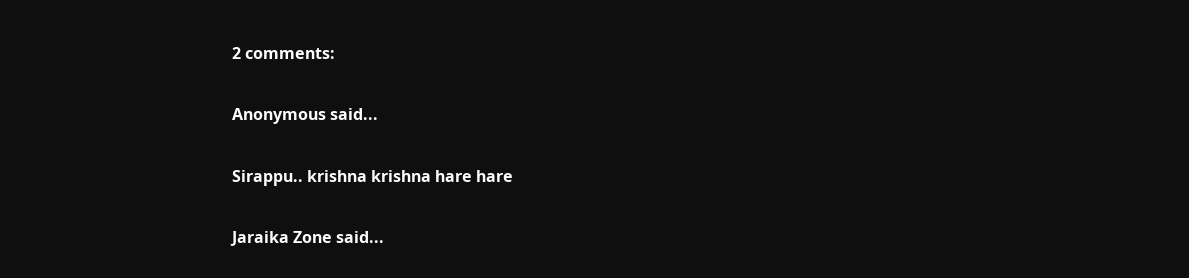2 comments:

Anonymous said...

Sirappu.. krishna krishna hare hare

Jaraika Zone said...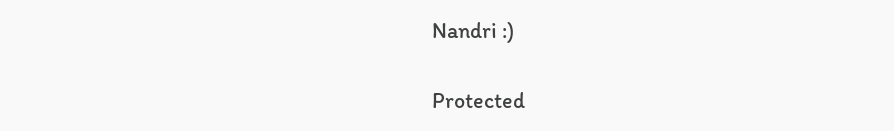Nandri :)

Protected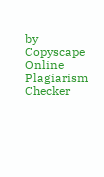by Copyscape Online Plagiarism Checker